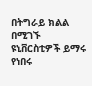በትግራይ ክልል በሚገኙ ዩኒቨርስቲዎች ይማሩ የነበሩ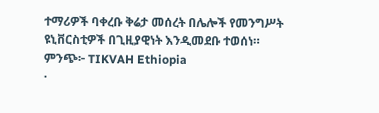ተማሪዎች ባቀረቡ ቅሬታ መሰረት በሌሎች የመንግሥት ዩኒቨርስቲዎች በጊዚያዊነት እንዲመደቡ ተወሰነ።
ምንጭ፦ TIKVAH Ethiopia
·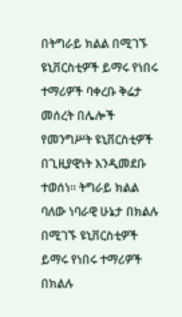በትግራይ ክልል በሚገኙ ዩኒቨርስቲዎች ይማሩ የነበሩ ተማሪዎች ባቀረቡ ቅሬታ መሰረት በሌሎች የመንግሥት ዩኒቨርስቲዎች በጊዚያዊነት እንዲመደቡ ተወሰነ። ትግራይ ክልል ባለው ነባራዊ ሁኔታ በክልሉ በሚገኙ ዩኒቨርስቲዎች ይማሩ የነበሩ ተማሪዎች በክልሉ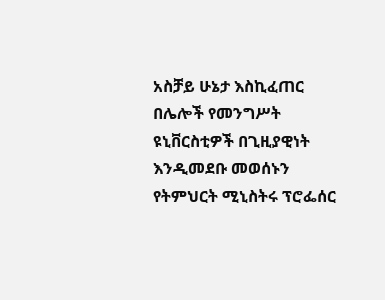አስቻይ ሁኔታ እስኪፈጠር በሌሎች የመንግሥት ዩኒቨርስቲዎች በጊዚያዊነት እንዲመደቡ መወሰኑን የትምህርት ሚኒስትሩ ፕሮፌሰር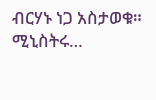ብርሃኑ ነጋ አስታወቁ። ሚኒስትሩ…